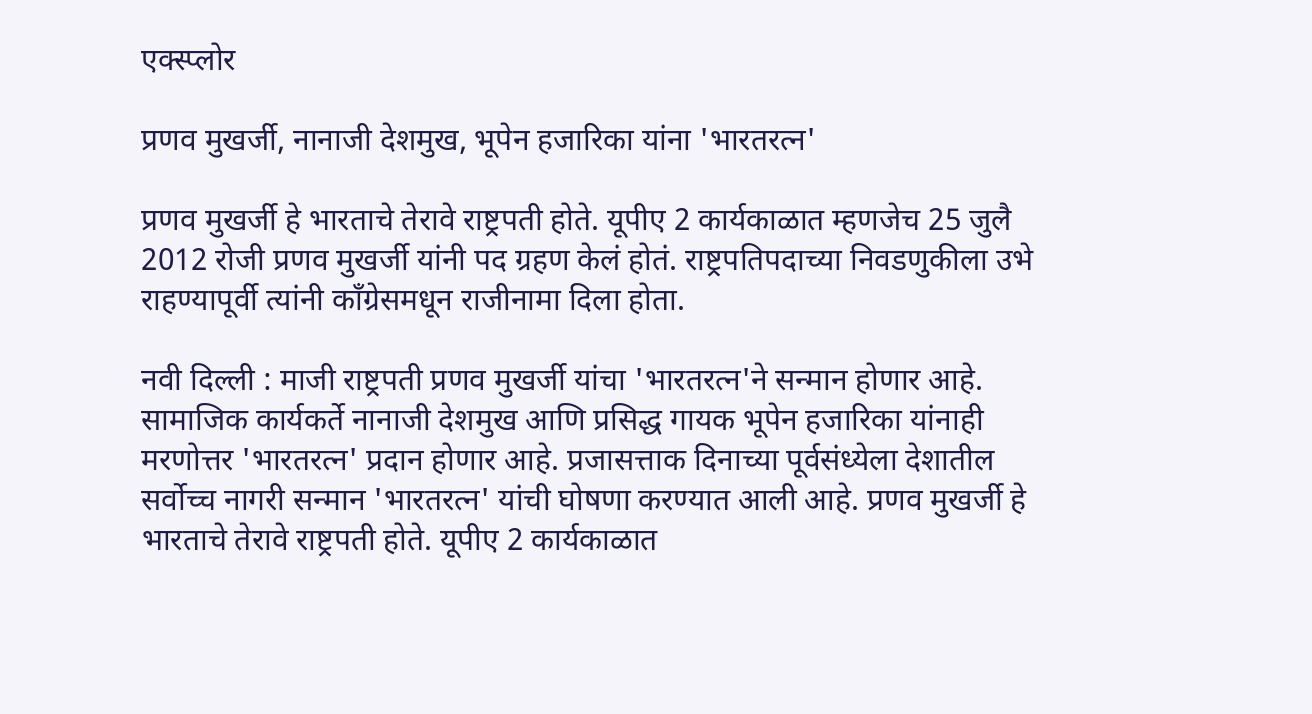एक्स्प्लोर

प्रणव मुखर्जी, नानाजी देशमुख, भूपेन हजारिका यांना 'भारतरत्न'

प्रणव मुखर्जी हे भारताचे तेरावे राष्ट्रपती होते. यूपीए 2 कार्यकाळात म्हणजेच 25 जुलै 2012 रोजी प्रणव मुखर्जी यांनी पद ग्रहण केलं होतं. राष्ट्रपतिपदाच्या निवडणुकीला उभे राहण्यापूर्वी त्यांनी काँग्रेसमधून राजीनामा दिला होता.

नवी दिल्ली : माजी राष्ट्रपती प्रणव मुखर्जी यांचा 'भारतरत्न'ने सन्मान होणार आहे. सामाजिक कार्यकर्ते नानाजी देशमुख आणि प्रसिद्ध गायक भूपेन हजारिका यांनाही मरणोत्तर 'भारतरत्न' प्रदान होणार आहे. प्रजासत्ताक दिनाच्या पूर्वसंध्येला देशातील सर्वोच्च नागरी सन्मान 'भारतरत्न' यांची घोषणा करण्यात आली आहे. प्रणव मुखर्जी हे भारताचे तेरावे राष्ट्रपती होते. यूपीए 2 कार्यकाळात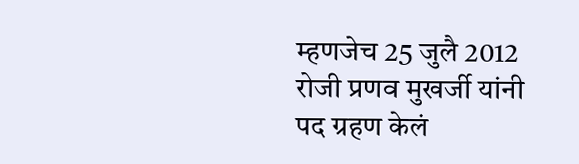म्हणजेच 25 जुलै 2012 रोजी प्रणव मुखर्जी यांनी पद ग्रहण केलं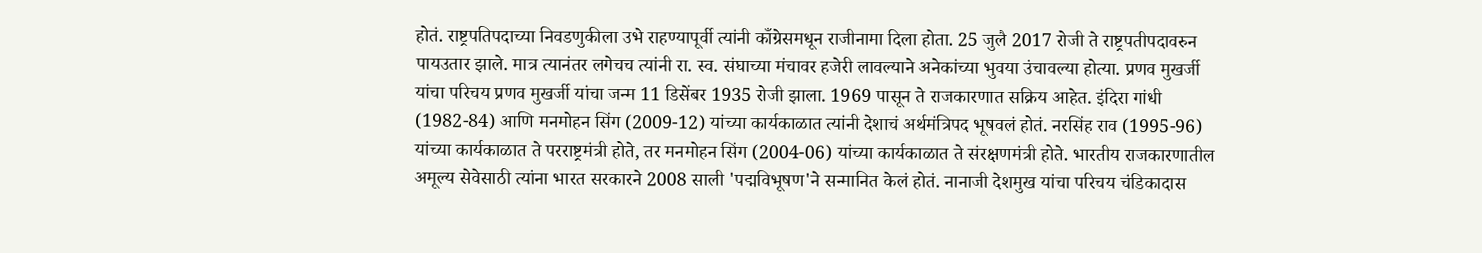होतं. राष्ट्रपतिपदाच्या निवडणुकीला उभे राहण्यापूर्वी त्यांनी काँग्रेसमधून राजीनामा दिला होता. 25 जुलै 2017 रोजी ते राष्ट्रपतीपदावरुन पायउतार झाले. मात्र त्यानंतर लगेचच त्यांनी रा. स्व. संघाच्या मंचावर हजेरी लावल्याने अनेकांच्या भुवया उंचावल्या होत्या. प्रणव मुखर्जी यांचा परिचय प्रणव मुखर्जी यांचा जन्म 11 डिसेंबर 1935 रोजी झाला. 1969 पासून ते राजकारणात सक्रिय आहेत. इंदिरा गांधी (1982-84) आणि मनमोहन सिंग (2009-12) यांच्या कार्यकाळात त्यांनी देशाचं अर्थमंत्रिपद भूषवलं होतं. नरसिंह राव (1995-96) यांच्या कार्यकाळात ते परराष्ट्रमंत्री होते, तर मनमोहन सिंग (2004-06) यांच्या कार्यकाळात ते संरक्षणमंत्री होते. भारतीय राजकारणातील अमूल्य सेवेसाठी त्यांना भारत सरकारने 2008 साली 'पद्मविभूषण'ने सन्मानित केलं होतं. नानाजी देशमुख यांचा परिचय चंडिकादास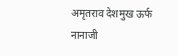अमृतराव देशमुख ऊर्फ नानाजी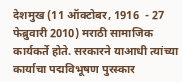देशमुख (11 ऑक्टोबर, 1916  - 27 फेब्रुवारी 2010) मराठी सामाजिक कार्यकर्ते होते. सरकारने याआधी त्यांच्या कार्याचा पद्मविभूषण पुरस्कार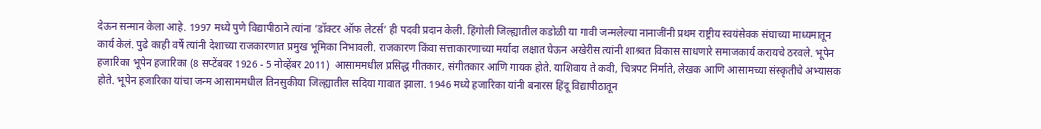देऊन सन्मान केला आहे. 1997 मध्ये पुणे विद्यापीठाने त्यांना ’डॉक्टर ऑफ लेटर्स’ ही पदवी प्रदान केली. हिंगोली जिल्ह्यातील कडोळी या गावी जन्मलेल्या नानाजींनी प्रथम राष्ट्रीय स्वयंसेवक संघाच्या माध्यमातून कार्य केलं. पुढे काही वर्षे त्यांनी देशाच्या राजकारणात प्रमुख भूमिका निभावली. राजकारण किंवा सत्ताकारणाच्या मर्यादा लक्षात घेऊन अखेरीस त्यांनी शाश्र्वत विकास साधणारे समाजकार्य करायचे ठरवले. भूपेन हजारिका भूपेन हजारिका (8 सप्टेंबवर 1926 - 5 नोव्हेंबर 2011)  आसाममधील प्रसिद्ध गीतकार, संगीतकार आणि गायक होते. याशिवाय ते कवी, चित्रपट निर्माते, लेखक आणि आसामच्या संस्कृतीचे अभ्यासक होते. भूपेन हजारिका यांचा जन्म आसाममधील तिनसुकीया जिल्ह्यातील सदिया गावात झाला. 1946 मध्ये हजारिका यांनी बनारस हिंदू विद्यापीठातून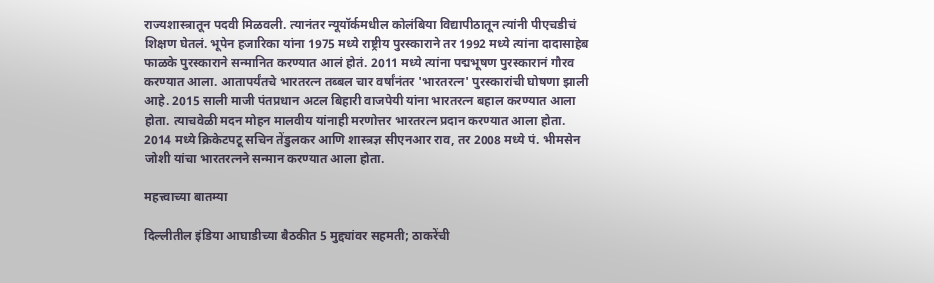राज्यशास्त्रातून पदवी मिळवली. त्यानंतर न्यूयॉर्कमधील कोलंबिया विद्यापीठातून त्यांनी पीएचडीचं शिक्षण घेतलं. भूपेन हजारिका यांना 1975 मध्ये राष्ट्रीय पुरस्काराने तर 1992 मध्ये त्यांना दादासाहेब फाळके पुरस्काराने सन्मानित करण्यात आलं होतं. 2011 मध्ये त्यांना पद्मभूषण पुरस्कारानं गौरव करण्यात आला. आतापर्यंतचे भारतरत्न तब्बल चार वर्षांनंतर 'भारतरत्न' पुरस्कारांची घोषणा झाली आहे. 2015 साली माजी पंतप्रधान अटल बिहारी वाजपेयी यांना भारतरत्न बहाल करण्यात आला होता. त्याचवेळी मदन मोहन मालवीय यांनाही मरणोत्तर भारतरत्न प्रदान करण्यात आला होता. 2014 मध्ये क्रिकेटपटू सचिन तेंडुलकर आणि शास्त्रज्ञ सीएनआर राव, तर 2008 मध्ये पं. भीमसेन जोशी यांचा भारतरत्नने सन्मान करण्यात आला होता.

महत्त्वाच्या बातम्या

दिल्लीतील इंडिया आघाडीच्या बैठकीत 5 मुद्द्यांवर सहमती; ठाकरेंची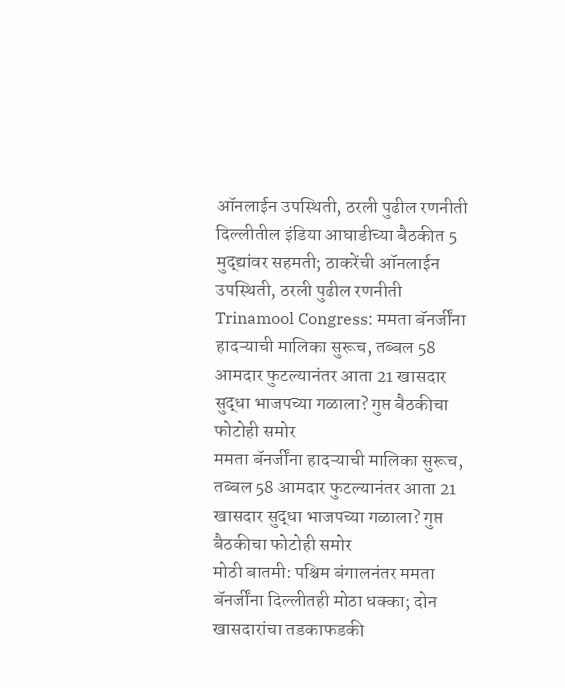ऑनलाईन उपस्थिती, ठरली पुढील रणनीती
दिल्लीतील इंडिया आघाडीच्या बैठकीत 5 मुद्द्यांवर सहमती; ठाकरेंची ऑनलाईन उपस्थिती, ठरली पुढील रणनीती
Trinamool Congress: ममता बॅनर्जींना हादऱ्याची मालिका सुरूच, तब्बल 58 आमदार फुटल्यानंतर आता 21 खासदार सुद्धा भाजपच्या गळाला? गुप्त बैठकीचा फोटोही समोर
ममता बॅनर्जींना हादऱ्याची मालिका सुरूच, तब्बल 58 आमदार फुटल्यानंतर आता 21 खासदार सुद्धा भाजपच्या गळाला? गुप्त बैठकीचा फोटोही समोर
मोठी बातमी: पश्चिम बंगालनंतर ममता बॅनर्जींना दिल्लीतही मोठा धक्का; दोन खासदारांचा तडकाफडकी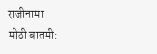राजीनामा
मोठी बातमी: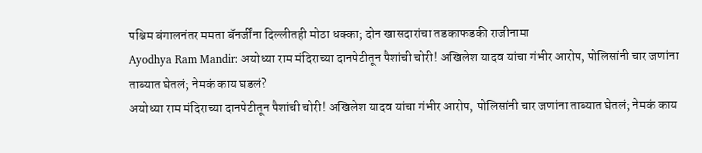पश्चिम बंगालनंतर ममता बॅनर्जींना दिल्लीतही मोठा धक्का; दोन खासदारांचा तडकाफडकी राजीनामा
Ayodhya Ram Mandir: अयोध्या राम मंदिराच्या दानपेटीतून पैशांची चोरी! अखिलेश यादव यांचा गंभीर आरोप, पोलिसांनी चार जणांना ताब्यात घेतलं; नेमकं काय घडलं?
अयोध्या राम मंदिराच्या दानपेटीतून पैशांची चोरी! अखिलेश यादव यांचा गंभीर आरोप, पोलिसांनी चार जणांना ताब्यात घेतलं; नेमकं काय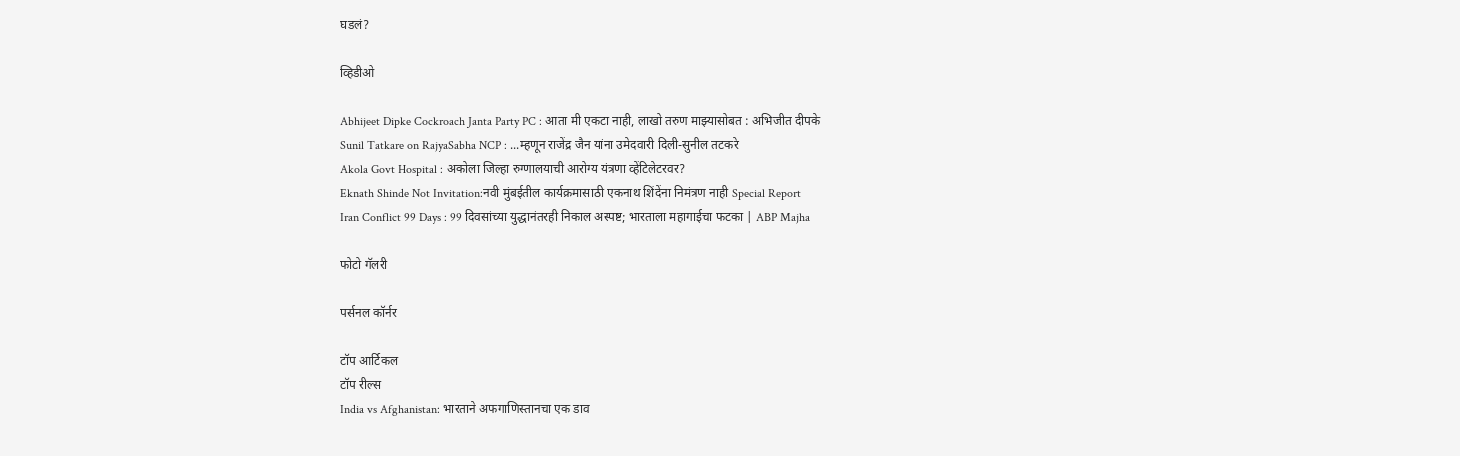घडलं?

व्हिडीओ

Abhijeet Dipke Cockroach Janta Party PC : आता मी एकटा नाही, लाखो तरुण माझ्यासोबत : अभिजीत दीपके
Sunil Tatkare on RajyaSabha NCP : ...म्हणून राजेंद्र जैन यांना उमेदवारी दिली-सुनील तटकरे
Akola Govt Hospital : अकोला जिल्हा रुग्णालयाची आरोग्य यंत्रणा व्हेंटिलेटरवर?
Eknath Shinde Not Invitation:नवी मुंबईतील कार्यक्रमासाठी एकनाथ शिंदेंना निमंत्रण नाही Special Report
Iran Conflict 99 Days : 99 दिवसांच्या युद्धानंतरही निकाल अस्पष्ट; भारताला महागाईचा फटका | ABP Majha

फोटो गॅलरी

पर्सनल कॉर्नर

टॉप आर्टिकल
टॉप रील्स
India vs Afghanistan: भारताने अफगाणिस्तानचा एक डाव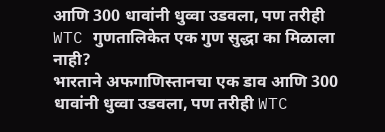आणि 300 धावांनी धुव्वा उडवला, पण तरीही WTC गुणतालिकेत एक गुण सुद्धा का मिळाला नाही?
भारताने अफगाणिस्तानचा एक डाव आणि 300 धावांनी धुव्वा उडवला, पण तरीही WTC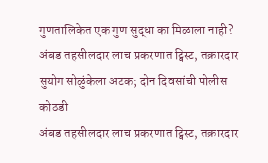गुणतालिकेत एक गुण सुद्धा का मिळाला नाही?
अंबड तहसीलदार लाच प्रकरणात ट्विस्ट, तक्रारदार सुयोग सोळुंकेला अटक; दोन दिवसांची पोलीस कोठडी
अंबड तहसीलदार लाच प्रकरणात ट्विस्ट, तक्रारदार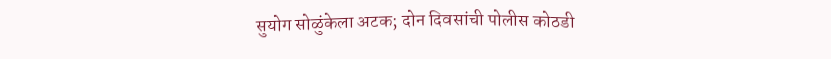सुयोग सोळुंकेला अटक; दोन दिवसांची पोलीस कोठडी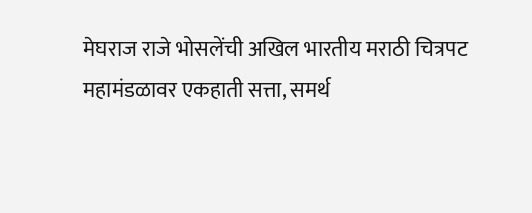मेघराज राजे भोसलेंची अखिल भारतीय मराठी चित्रपट महामंडळावर एकहाती सत्ता, समर्थ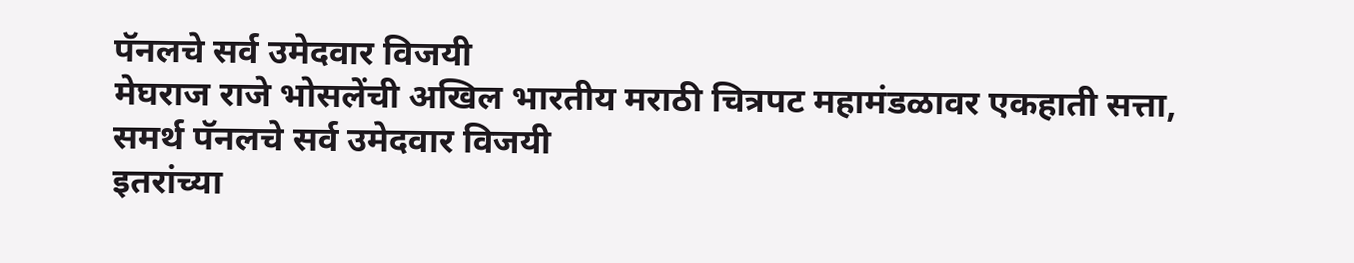पॅनलचे सर्व उमेदवार विजयी
मेघराज राजे भोसलेंची अखिल भारतीय मराठी चित्रपट महामंडळावर एकहाती सत्ता, समर्थ पॅनलचे सर्व उमेदवार विजयी
इतरांच्या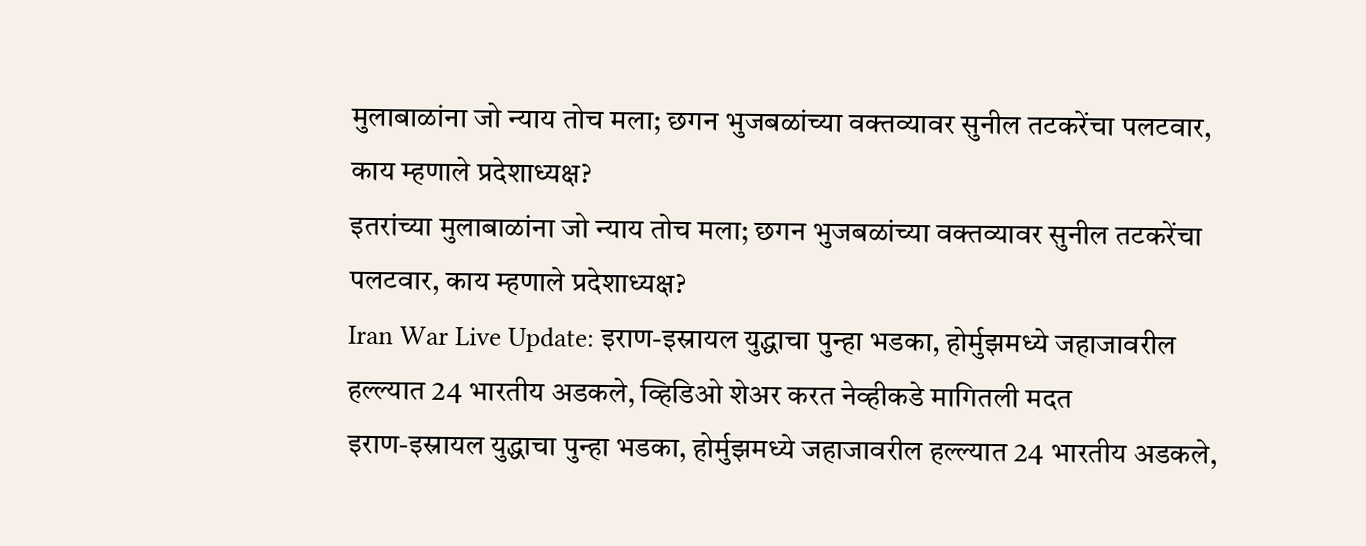मुलाबाळांना जो न्याय तोच मला; छगन भुजबळांच्या वक्तव्यावर सुनील तटकरेंचा पलटवार, काय म्हणाले प्रदेशाध्यक्ष?
इतरांच्या मुलाबाळांना जो न्याय तोच मला; छगन भुजबळांच्या वक्तव्यावर सुनील तटकरेंचा पलटवार, काय म्हणाले प्रदेशाध्यक्ष?
Iran War Live Update: इराण-इस्रायल युद्धाचा पुन्हा भडका, होर्मुझमध्ये जहाजावरील हल्ल्यात 24 भारतीय अडकले, व्हिडिओ शेअर करत नेव्हीकडे मागितली मदत
इराण-इस्रायल युद्धाचा पुन्हा भडका, होर्मुझमध्ये जहाजावरील हल्ल्यात 24 भारतीय अडकले,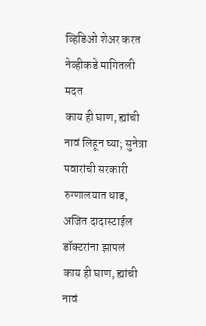व्हिडिओ शेअर करत नेव्हीकडे मागितली मदत
काय ही घाण, ह्यांची नावं लिहून घ्या; सुनेत्रा पवारांची सरकारी रुग्णालयात धाड, अजित दादास्टाईल डॉक्टरांना झापलं
काय ही घाण, ह्यांची नावं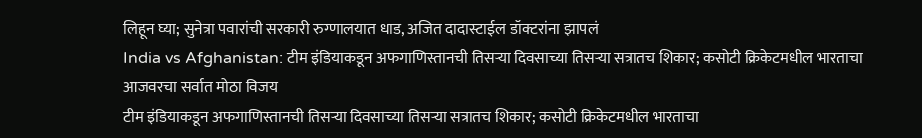लिहून घ्या; सुनेत्रा पवारांची सरकारी रुग्णालयात धाड, अजित दादास्टाईल डॉक्टरांना झापलं
India vs Afghanistan: टीम इंडियाकडून अफगाणिस्तानची तिसऱ्या दिवसाच्या तिसऱ्या सत्रातच शिकार; कसोटी क्रिकेटमधील भारताचा आजवरचा सर्वात मोठा विजय
टीम इंडियाकडून अफगाणिस्तानची तिसऱ्या दिवसाच्या तिसऱ्या सत्रातच शिकार; कसोटी क्रिकेटमधील भारताचा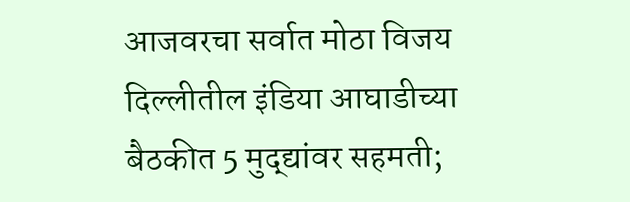आजवरचा सर्वात मोठा विजय
दिल्लीतील इंडिया आघाडीच्या बैठकीत 5 मुद्द्यांवर सहमती;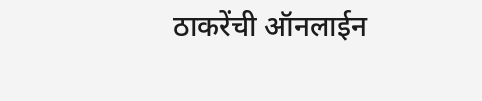ठाकरेंची ऑनलाईन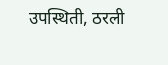उपस्थिती, ठरली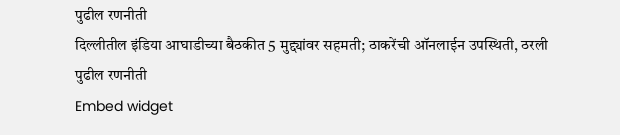पुढील रणनीती
दिल्लीतील इंडिया आघाडीच्या बैठकीत 5 मुद्द्यांवर सहमती; ठाकरेंची ऑनलाईन उपस्थिती, ठरली पुढील रणनीती
Embed widget